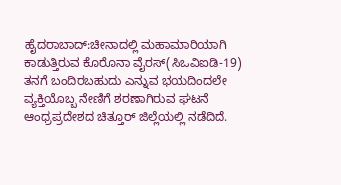ಹೈದರಾಬಾದ್:ಚೀನಾದಲ್ಲಿ ಮಹಾಮಾರಿಯಾಗಿ ಕಾಡುತ್ತಿರುವ ಕೊರೊನಾ ವೈರಸ್(ಸಿಒವಿಐಡಿ-19) ತನಗೆ ಬಂದಿರಬಹುದು ಎನ್ನುವ ಭಯದಿಂದಲೇ ವ್ಯಕ್ತಿಯೊಬ್ಬ ನೇಣಿಗೆ ಶರಣಾಗಿರುವ ಘಟನೆ ಆಂಧ್ರಪ್ರದೇಶದ ಚಿತ್ತೂರ್ ಜಿಲ್ಲೆಯಲ್ಲಿ ನಡೆದಿದೆ.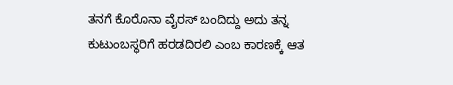ತನಗೆ ಕೊರೊನಾ ವೈರಸ್ ಬಂದಿದ್ದು ಅದು ತನ್ನ ಕುಟುಂಬಸ್ಥರಿಗೆ ಹರಡದಿರಲಿ ಎಂಬ ಕಾರಣಕ್ಕೆ ಆತ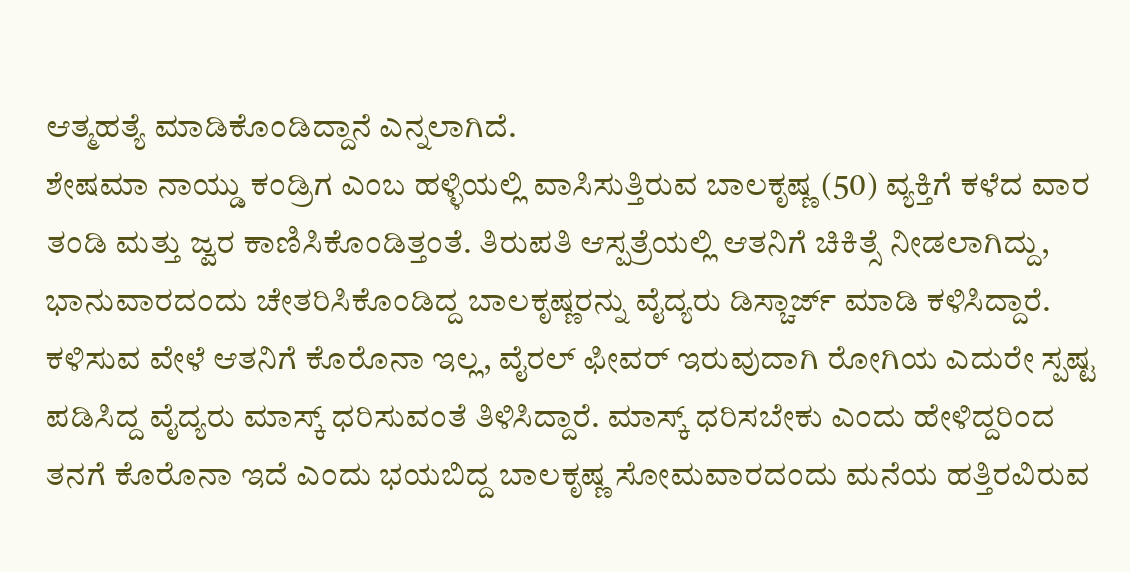ಆತ್ಮಹತ್ಯೆ ಮಾಡಿಕೊಂಡಿದ್ದಾನೆ ಎನ್ನಲಾಗಿದೆ.
ಶೇಷಮಾ ನಾಯ್ಡು ಕಂಡ್ರಿಗ ಎಂಬ ಹಳ್ಳಿಯಲ್ಲಿ ವಾಸಿಸುತ್ತಿರುವ ಬಾಲಕೃಷ್ಣ (50) ವ್ಯಕ್ತಿಗೆ ಕಳೆದ ವಾರ ತಂಡಿ ಮತ್ತು ಜ್ವರ ಕಾಣಿಸಿಕೊಂಡಿತ್ತಂತೆ. ತಿರುಪತಿ ಆಸ್ಪತ್ರೆಯಲ್ಲಿ ಆತನಿಗೆ ಚಿಕಿತ್ಸೆ ನೀಡಲಾಗಿದ್ದು, ಭಾನುವಾರದಂದು ಚೇತರಿಸಿಕೊಂಡಿದ್ದ ಬಾಲಕೃಷ್ಣರನ್ನು ವೈದ್ಯರು ಡಿಸ್ಚಾರ್ಜ್ ಮಾಡಿ ಕಳಿಸಿದ್ದಾರೆ. ಕಳಿಸುವ ವೇಳೆ ಆತನಿಗೆ ಕೊರೊನಾ ಇಲ್ಲ, ವೈರಲ್ ಫೀವರ್ ಇರುವುದಾಗಿ ರೋಗಿಯ ಎದುರೇ ಸ್ಪಷ್ಟ ಪಡಿಸಿದ್ದ ವೈದ್ಯರು ಮಾಸ್ಕ್ ಧರಿಸುವಂತೆ ತಿಳಿಸಿದ್ದಾರೆ. ಮಾಸ್ಕ್ ಧರಿಸಬೇಕು ಎಂದು ಹೇಳಿದ್ದರಿಂದ ತನಗೆ ಕೊರೊನಾ ಇದೆ ಎಂದು ಭಯಬಿದ್ದ ಬಾಲಕೃಷ್ಣ ಸೋಮವಾರದಂದು ಮನೆಯ ಹತ್ತಿರವಿರುವ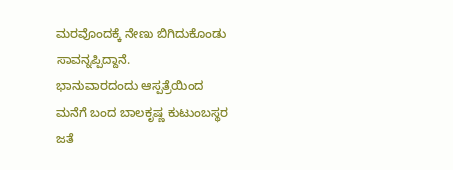ಮರವೊಂದಕ್ಕೆ ನೇಣು ಬಿಗಿದುಕೊಂಡು ಸಾವನ್ನಪ್ಪಿದ್ದಾನೆ.
ಭಾನುವಾರದಂದು ಆಸ್ಪತ್ರೆಯಿಂದ ಮನೆಗೆ ಬಂದ ಬಾಲಕೃಷ್ಣ ಕುಟುಂಬಸ್ಥರ ಜತೆ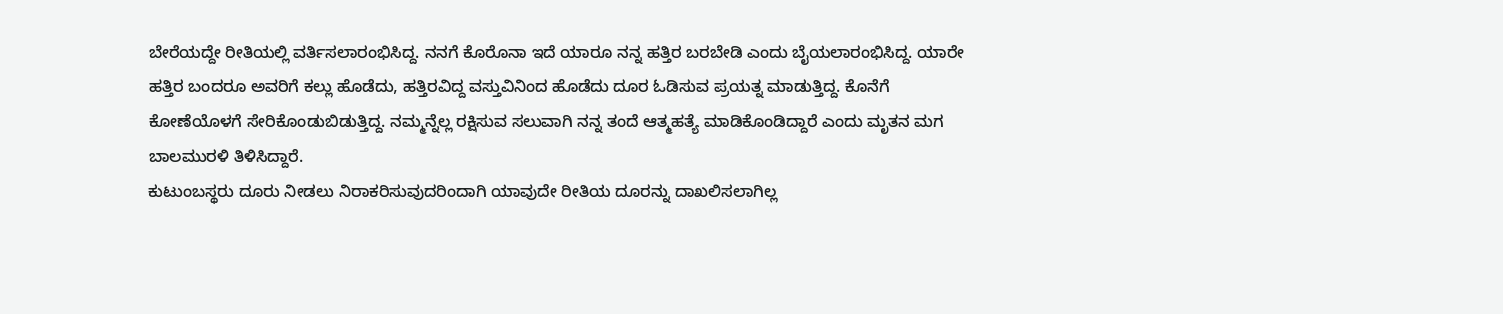ಬೇರೆಯದ್ದೇ ರೀತಿಯಲ್ಲಿ ವರ್ತಿಸಲಾರಂಭಿಸಿದ್ದ. ನನಗೆ ಕೊರೊನಾ ಇದೆ ಯಾರೂ ನನ್ನ ಹತ್ತಿರ ಬರಬೇಡಿ ಎಂದು ಬೈಯಲಾರಂಭಿಸಿದ್ದ. ಯಾರೇ ಹತ್ತಿರ ಬಂದರೂ ಅವರಿಗೆ ಕಲ್ಲು ಹೊಡೆದು, ಹತ್ತಿರವಿದ್ದ ವಸ್ತುವಿನಿಂದ ಹೊಡೆದು ದೂರ ಓಡಿಸುವ ಪ್ರಯತ್ನ ಮಾಡುತ್ತಿದ್ದ. ಕೊನೆಗೆ ಕೋಣೆಯೊಳಗೆ ಸೇರಿಕೊಂಡುಬಿಡುತ್ತಿದ್ದ. ನಮ್ಮನ್ನೆಲ್ಲ ರಕ್ಷಿಸುವ ಸಲುವಾಗಿ ನನ್ನ ತಂದೆ ಆತ್ಮಹತ್ಯೆ ಮಾಡಿಕೊಂಡಿದ್ದಾರೆ ಎಂದು ಮೃತನ ಮಗ ಬಾಲಮುರಳಿ ತಿಳಿಸಿದ್ದಾರೆ.
ಕುಟುಂಬಸ್ಥರು ದೂರು ನೀಡಲು ನಿರಾಕರಿಸುವುದರಿಂದಾಗಿ ಯಾವುದೇ ರೀತಿಯ ದೂರನ್ನು ದಾಖಲಿಸಲಾಗಿಲ್ಲ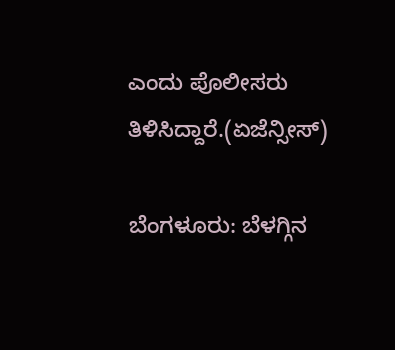ಎಂದು ಪೊಲೀಸರು ತಿಳಿಸಿದ್ದಾರೆ.(ಏಜೆನ್ಸೀಸ್)

ಬೆಂಗಳೂರು: ಬೆಳಗ್ಗಿನ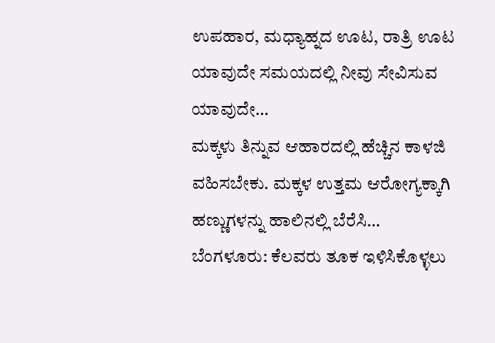ಉಪಹಾರ, ಮಧ್ಯಾಹ್ನದ ಊಟ, ರಾತ್ರಿ ಊಟ ಯಾವುದೇ ಸಮಯದಲ್ಲಿ ನೀವು ಸೇವಿಸುವ ಯಾವುದೇ…
ಮಕ್ಕಳು ತಿನ್ನುವ ಆಹಾರದಲ್ಲಿ ಹೆಚ್ಚಿನ ಕಾಳಜಿ ವಹಿಸಬೇಕು. ಮಕ್ಕಳ ಉತ್ತಮ ಆರೋಗ್ಯಕ್ಕಾಗಿ ಹಣ್ಣುಗಳನ್ನು ಹಾಲಿನಲ್ಲಿ ಬೆರೆಸಿ…
ಬೆಂಗಳೂರು: ಕೆಲವರು ತೂಕ ಇಳಿಸಿಕೊಳ್ಳಲು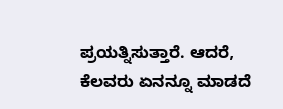ಪ್ರಯತ್ನಿಸುತ್ತಾರೆ. ಆದರೆ, ಕೆಲವರು ಏನನ್ನೂ ಮಾಡದೆ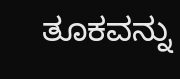ತೂಕವನ್ನು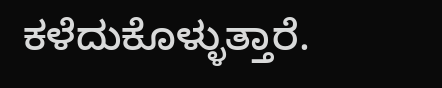ಕಳೆದುಕೊಳ್ಳುತ್ತಾರೆ.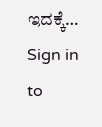ಇದಕ್ಕೆ…
Sign in to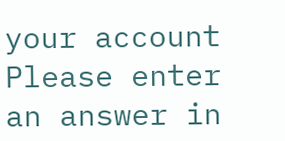your account
Please enter an answer in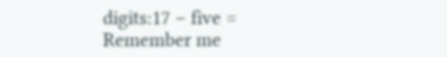digits:17 − five =
Remember me